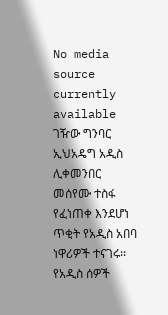No media source currently available
ገዥው ግንባር ኢህአዴግ አዲስ ሊቀመንበር መሰየሙ ተስፋ የፈነጠቀ እንደሆነ ጥቂት የአዲስ አበባ ነዋሪዎች ተናገሩ፡፡ የአዲስ ሰዎች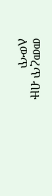መመረጥ ብዙ ለውጥ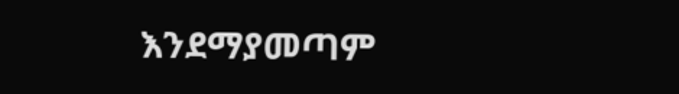እንደማያመጣም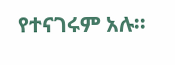የተናገሩም አሉ፡፡